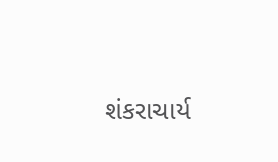શંકરાચાર્ય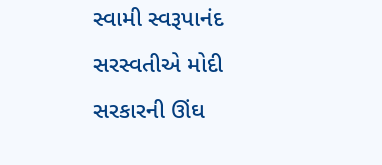સ્વામી સ્વરૂપાનંદ સરસ્વતીએ મોદી સરકારની ઊંઘ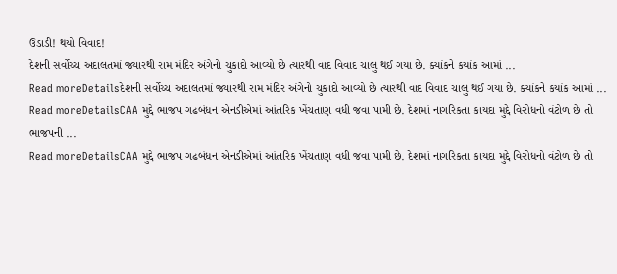ઉડાડી! થયો વિવાદ!
દેશની સર્વોચ્ચ અદાલતમાં જ્યારથી રામ મંદિર અંગેનો ચુકાદો આવ્યો છે ત્યારથી વાદ વિવાદ ચાલુ થઈ ગયા છે. ક્યાંકને કયાંક આમાં ...
Read moreDetailsદેશની સર્વોચ્ચ અદાલતમાં જ્યારથી રામ મંદિર અંગેનો ચુકાદો આવ્યો છે ત્યારથી વાદ વિવાદ ચાલુ થઈ ગયા છે. ક્યાંકને કયાંક આમાં ...
Read moreDetailsCAA મુદ્દે ભાજપ ગઢબંધન એનડીએમાં આંતરિક ખેંચતાણ વધી જવા પામી છે. દેશમાં નાગરિકતા કાયદા મુદ્દે વિરોધનો વંટોળ છે તો ભાજપની ...
Read moreDetailsCAA મુદ્દે ભાજપ ગઢબંધન એનડીએમાં આંતરિક ખેંચતાણ વધી જવા પામી છે. દેશમાં નાગરિકતા કાયદા મુદ્દે વિરોધનો વંટોળ છે તો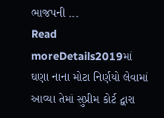ભાજપની ...
Read moreDetails2019માં ઘણા નાના મોટા નિર્ણયો લેવામાં આવ્યા તેમાં સુપ્રીમ કોર્ટ દ્વારા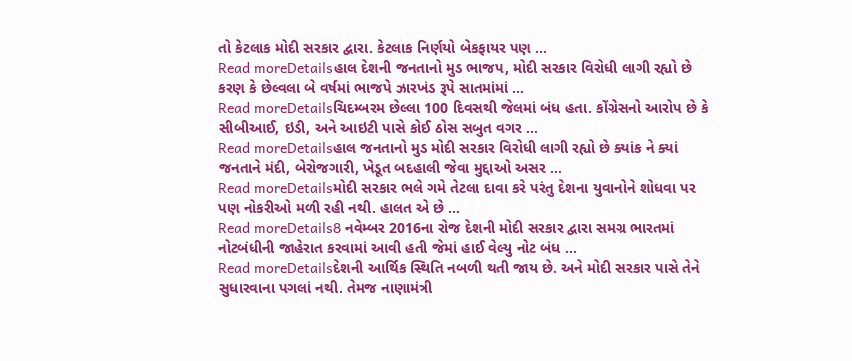તો કેટલાક મોદી સરકાર દ્વારા. કેટલાક નિર્ણયો બેકફાયર પણ ...
Read moreDetailsહાલ દેશની જનતાનો મુડ ભાજપ, મોદી સરકાર વિરોધી લાગી રહ્યો છે કરણ કે છેલ્વલા બે વર્ષમાં ભાજપે ઝારખંડ રૂપે સાતમાંમાં ...
Read moreDetailsચિદમ્બરમ છેલ્લા 100 દિવસથી જેલમાં બંધ હતા. કોંગ્રેસનો આરોપ છે કે સીબીઆઈ, ઇડી, અને આઇટી પાસે કોઈ ઠોસ સબુત વગર ...
Read moreDetailsહાલ જનતાનો મુડ મોદી સરકાર વિરોધી લાગી રહ્યો છે ક્યાંક ને ક્યાં જનતાને મંદી, બેરોજગારી, ખેડૂત બદહાલી જેવા મુદ્દાઓ અસર ...
Read moreDetailsમોદી સરકાર ભલે ગમે તેટલા દાવા કરે પરંતુ દેશના યુવાનોને શોધવા પર પણ નોકરીઓ મળી રહી નથી. હાલત એ છે ...
Read moreDetails8 નવેમ્બર 2016ના રોજ દેશની મોદી સરકાર દ્વારા સમગ્ર ભારતમાં નોટબંધીની જાહેરાત કરવામાં આવી હતી જેમાં હાઈ વેલ્યુ નોટ બંધ ...
Read moreDetailsદેશની આર્થિક સ્થિતિ નબળી થતી જાય છે. અને મોદી સરકાર પાસે તેને સુધારવાના પગલાં નથી. તેમજ નાણામંત્રી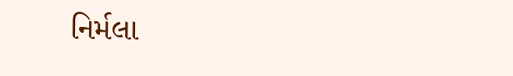નિર્મલા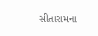સીતારામના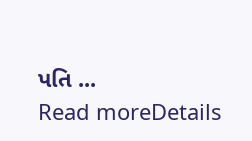પતિ ...
Read moreDetails